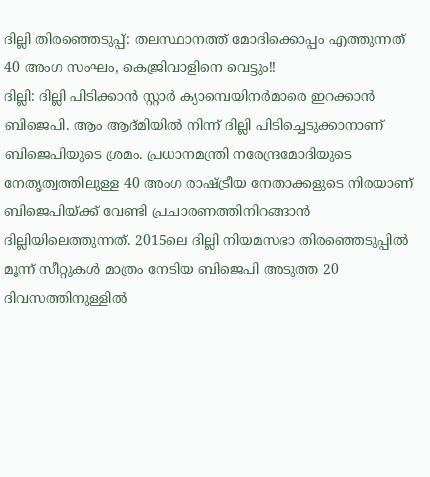ദില്ലി തിരഞ്ഞെടുപ്പ്: തലസ്ഥാനത്ത് മോദിക്കൊപ്പം എത്തുന്നത് 40 അംഗ സംഘം, കെജ്രിവാളിനെ വെട്ടും!!
ദില്ലി: ദില്ലി പിടിക്കാൻ സ്റ്റാർ ക്യാമ്പെയിനർമാരെ ഇറക്കാൻ ബിജെപി. ആം ആദ്മിയിൽ നിന്ന് ദില്ലി പിടിച്ചെടുക്കാനാണ് ബിജെപിയുടെ ശ്രമം. പ്രധാനമന്ത്രി നരേന്ദ്രമോദിയുടെ നേതൃത്വത്തിലുള്ള 40 അംഗ രാഷ്ട്രീയ നേതാക്കളുടെ നിരയാണ് ബിജെപിയ്ക്ക് വേണ്ടി പ്രചാരണത്തിനിറങ്ങാൻ ദില്ലിയിലെത്തുന്നത്. 2015ലെ ദില്ലി നിയമസഭാ തിരഞ്ഞെടുപ്പിൽ മൂന്ന് സീറ്റുകൾ മാത്രം നേടിയ ബിജെപി അടുത്ത 20 ദിവസത്തിനുള്ളിൽ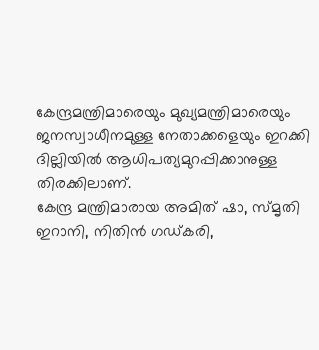കേന്ദ്രമന്ത്രിമാരെയും മുഖ്യമന്ത്രിമാരെയും ജനസ്വാധീനമുള്ള നേതാക്കളെയും ഇറക്കി ദില്ലിയിൽ ആധിപത്യമുറപ്പിക്കാനുള്ള തിരക്കിലാണ്.
കേന്ദ്ര മന്ത്രിമാരായ അമിത് ഷാ, സ്മൃതി ഇറാനി, നിതിൻ ഗഡ്കരി,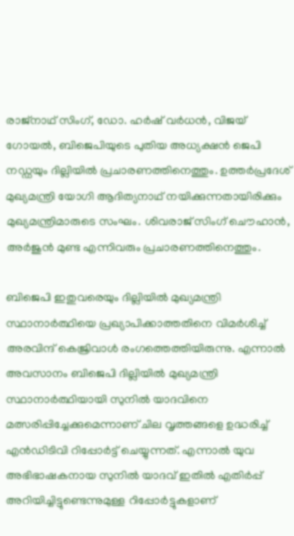രാജ്നാഥ് സിംഗ്, ഡോ. ഹർഷ് വർധൻ, വിജയ് ഗോയൽ, ബിജെപിയുടെ പുതിയ അധ്യക്ഷൻ ജെപി നഡ്ഡയും ദില്ലിയിൽ പ്രചാരണത്തിനെത്തും. ഉത്തർപ്രദേശ് മുഖ്യമന്ത്രി യോഗി ആദിത്യനാഥ് നയിക്കുന്നതായിരിക്കും മുഖ്യമന്ത്രിമാരുടെ സംഘം. ശിവരാജ് സിംഗ് ചൌഹാൻ, അർജുൻ മുണ്ട എന്നിവരും പ്രചാരണത്തിനെത്തും.

ബിജെപി ഇതുവരെയും ദില്ലിയിൽ മുഖ്യമന്ത്രി സ്ഥാനാർത്ഥിയെ പ്രഖ്യാപിക്കാത്തതിനെ വിമർശിച്ച് അരവിന്ദ് കെജ്രിവാൾ രംഗത്തെത്തിയിരുന്നു. എന്നാൽ അവസാനം ബിജെപി ദില്ലിയിൽ മുഖ്യമന്ത്രി സ്ഥാനാർത്ഥിയായി സുനിൽ യാദവിനെ മത്സരിപ്പിച്ചേക്കുമെന്നാണ് ചില വൃത്തങ്ങളെ ഉദ്ധരിച്ച് എൻഡിടിവി റിപ്പോർട്ട് ചെയ്യുന്നത്. എന്നാൽ യുവ അഭിഭാഷകനായ സുനിൽ യാദവ് ഇതിൽ എതിർപ്പ് അറിയിച്ചിട്ടുണ്ടെന്നുമുള്ള റിപ്പോർട്ടുകളാണ്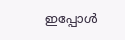ഇപ്പോൾ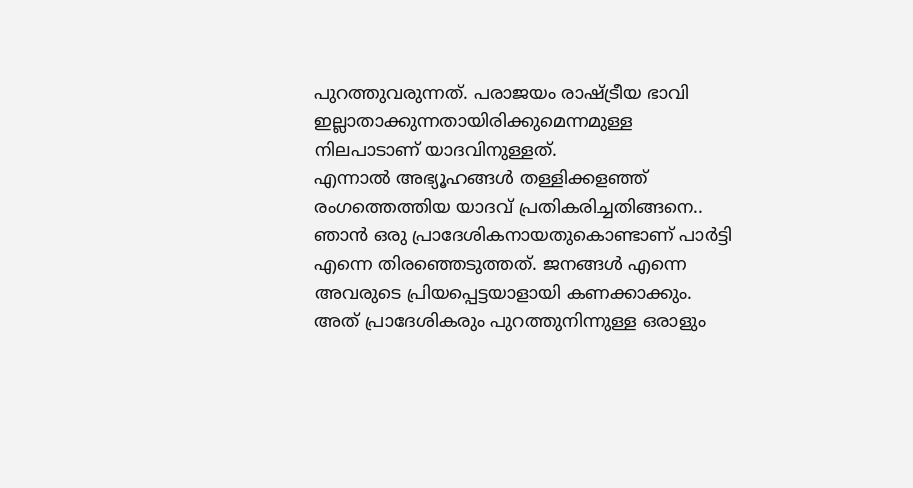പുറത്തുവരുന്നത്. പരാജയം രാഷ്ട്രീയ ഭാവി ഇല്ലാതാക്കുന്നതായിരിക്കുമെന്നമുള്ള നിലപാടാണ് യാദവിനുള്ളത്.
എന്നാൽ അഭ്യൂഹങ്ങൾ തള്ളിക്കളഞ്ഞ് രംഗത്തെത്തിയ യാദവ് പ്രതികരിച്ചതിങ്ങനെ.. ഞാൻ ഒരു പ്രാദേശികനായതുകൊണ്ടാണ് പാർട്ടി എന്നെ തിരഞ്ഞെടുത്തത്. ജനങ്ങൾ എന്നെ അവരുടെ പ്രിയപ്പെട്ടയാളായി കണക്കാക്കും. അത് പ്രാദേശികരും പുറത്തുനിന്നുള്ള ഒരാളും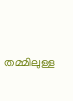തമ്മിലുള്ള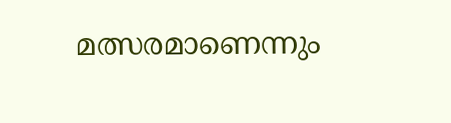മത്സരമാണെന്നും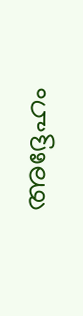അദ്ദേഹം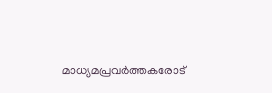മാധ്യമപ്രവർത്തകരോട്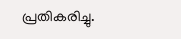പ്രതികരിച്ചു.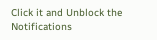Click it and Unblock the Notifications